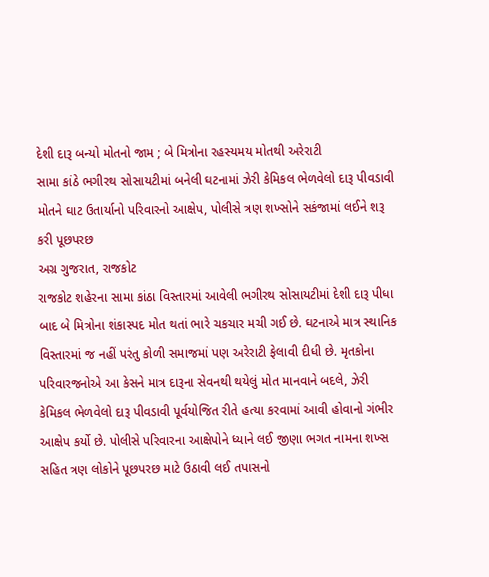દેશી દારૂ બન્યો મોતનો જામ ; બે મિત્રોના રહસ્યમય મોતથી અરેરાટી
સામા કાંઠે ભગીરથ સોસાયટીમાં બનેલી ઘટનામાં ઝેરી કેમિકલ ભેળવેલો દારૂ પીવડાવી મોતને ઘાટ ઉતાર્યાનો પરિવારનો આક્ષેપ, પોલીસે ત્રણ શખ્સોને સકંજામાં લઈને શરૂ કરી પૂછપરછ
અગ્ર ગુજરાત, રાજકોટ
રાજકોટ શહેરના સામા કાંઠા વિસ્તારમાં આવેલી ભગીરથ સોસાયટીમાં દેશી દારૂ પીધા બાદ બે મિત્રોના શંકાસ્પદ મોત થતાં ભારે ચકચાર મચી ગઈ છે. ઘટનાએ માત્ર સ્થાનિક વિસ્તારમાં જ નહીં પરંતુ કોળી સમાજમાં પણ અરેરાટી ફેલાવી દીધી છે. મૃતકોના પરિવારજનોએ આ કેસને માત્ર દારૂના સેવનથી થયેલું મોત માનવાને બદલે, ઝેરી કેમિકલ ભેળવેલો દારૂ પીવડાવી પૂર્વયોજિત રીતે હત્યા કરવામાં આવી હોવાનો ગંભીર આક્ષેપ કર્યો છે. પોલીસે પરિવારના આક્ષેપોને ધ્યાને લઈ જીણા ભગત નામના શખ્સ સહિત ત્રણ લોકોને પૂછપરછ માટે ઉઠાવી લઈ તપાસનો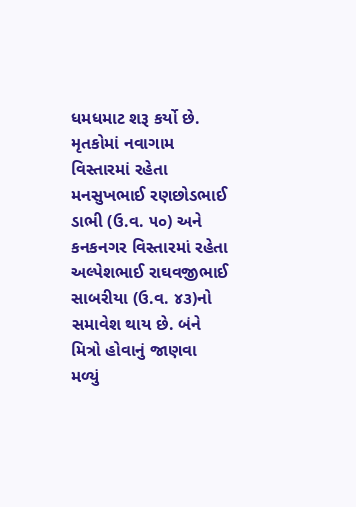ધમધમાટ શરૂ કર્યો છે.
મૃતકોમાં નવાગામ વિસ્તારમાં રહેતા મનસુખભાઈ રણછોડભાઈ ડાભી (ઉ.વ. ૫૦) અને કનકનગર વિસ્તારમાં રહેતા અલ્પેશભાઈ રાઘવજીભાઈ સાબરીયા (ઉ.વ. ૪૩)નો સમાવેશ થાય છે. બંને મિત્રો હોવાનું જાણવા મળ્યું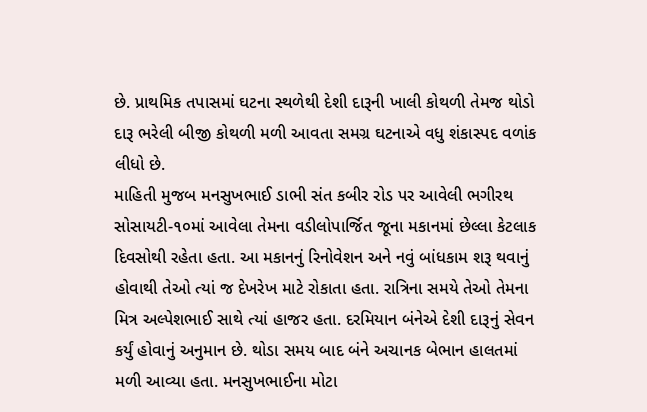છે. પ્રાથમિક તપાસમાં ઘટના સ્થળેથી દેશી દારૂની ખાલી કોથળી તેમજ થોડો દારૂ ભરેલી બીજી કોથળી મળી આવતા સમગ્ર ઘટનાએ વધુ શંકાસ્પદ વળાંક લીધો છે.
માહિતી મુજબ મનસુખભાઈ ડાભી સંત કબીર રોડ પર આવેલી ભગીરથ સોસાયટી-૧૦માં આવેલા તેમના વડીલોપાર્જિત જૂના મકાનમાં છેલ્લા કેટલાક દિવસોથી રહેતા હતા. આ મકાનનું રિનોવેશન અને નવું બાંધકામ શરૂ થવાનું હોવાથી તેઓ ત્યાં જ દેખરેખ માટે રોકાતા હતા. રાત્રિના સમયે તેઓ તેમના મિત્ર અલ્પેશભાઈ સાથે ત્યાં હાજર હતા. દરમિયાન બંનેએ દેશી દારૂનું સેવન કર્યું હોવાનું અનુમાન છે. થોડા સમય બાદ બંને અચાનક બેભાન હાલતમાં મળી આવ્યા હતા. મનસુખભાઈના મોટા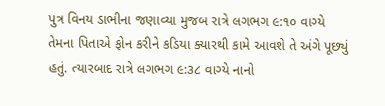પુત્ર વિનય ડાભીના જણાવ્યા મુજબ રાત્રે લગભગ ૯:૧૦ વાગ્યે તેમના પિતાએ ફોન કરીને કડિયા ક્યારથી કામે આવશે તે અંગે પૂછ્યું હતું. ત્યારબાદ રાત્રે લગભગ ૯:૩૮ વાગ્યે નાનો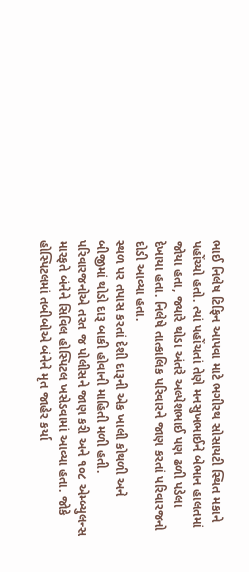ભાઈ નિલેષ ટિફિન આપવા માટે ભગીરથ સોસાયટી સ્થિત મકાને પહોંચ્યો હતો. ત્યાં પહોંચતાં તેણે મનસુખભાઈને બેભાન હાલતમાં જોયા હતા, જ્યારે થોડા અંતરે અલ્પેશભાઈ પણ ઢળી પડેલા દેખાયા હતા. નિલેષે તાત્કાલિક પરિવારને જાણ કરતાં પરિવારજનો દોડી આવ્યા હતા.
સ્થળ પર તપાસ કરતાં દેશી દારૂની એક ખાલી કોથળી અને બીજીમાં થોડો દારૂ બાકી હોવાની માહિતી મળી હતી. પરિવારજનોએ તરત જ પોલીસને જાણ કરી અને ૧૦૮ એમ્બ્યુલન્સ મારફતે બંનેને સિવિલ હોસ્પિટલ ખસેડવામાં આવ્યા હતા. જોકે હોસ્પિટલમાં તબીબોએ બંનેને મૃત જાહેર કર્યા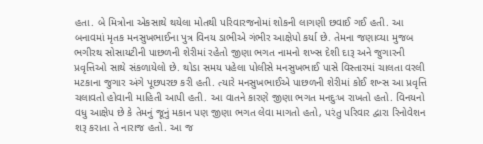હતા. બે મિત્રોના એકસાથે થયેલા મોતથી પરિવારજનોમાં શોકની લાગણી છવાઈ ગઈ હતી. આ બનાવમાં મૃતક મનસુખભાઈના પુત્ર વિનય ડાભીએ ગંભીર આક્ષેપો કર્યા છે. તેમના જણાવ્યા મુજબ ભગીરથ સોસાયટીની પાછળની શેરીમાં રહેતો જીણા ભગત નામનો શખ્સ દેશી દારૂ અને જુગારની પ્રવૃત્તિઓ સાથે સંકળાયેલો છે. થોડા સમય પહેલા પોલીસે મનસુખભાઈ પાસે વિસ્તારમાં ચાલતા વરલી મટકાના જુગાર અંગે પૂછપરછ કરી હતી. ત્યારે મનસુખભાઈએ પાછળની શેરીમાં કોઈ શખ્સ આ પ્રવૃત્તિ ચલાવતો હોવાની માહિતી આપી હતી. આ વાતને કારણે જીણા ભગત મનદુઃખ રાખતો હતો. વિનયનો વધુ આક્ષેપ છે કે તેમનું જૂનું મકાન પણ જીણા ભગત લેવા માગતો હતો, પરંતુ પરિવાર દ્વારા રિનોવેશન શરૂ કરાતા તે નારાજ હતો. આ જ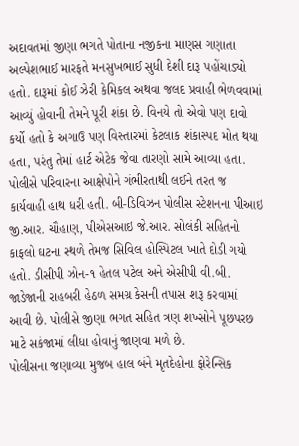અદાવતમાં જીણા ભગતે પોતાના નજીકના માણસ ગણાતા અલ્પેશભાઈ મારફતે મનસુખભાઈ સુધી દેશી દારૂ પહોંચાડ્યો હતો. દારૂમાં કોઈ ઝેરી કેમિકલ અથવા જલદ પ્રવાહી ભેળવવામાં આવ્યું હોવાની તેમને પૂરી શંકા છે. વિનયે તો એવો પણ દાવો કર્યો હતો કે અગાઉ પણ વિસ્તારમાં કેટલાક શંકાસ્પદ મોત થયા હતા, પરંતુ તેમાં હાર્ટ એટેક જેવા તારણો સામે આવ્યા હતા.
પોલીસે પરિવારના આક્ષેપોને ગંભીરતાથી લઈને તરત જ કાર્યવાહી હાથ ધરી હતી. બી-ડિવિઝન પોલીસ સ્ટેશનના પીઆઇ જી.આર. ચૌહાણ, પીએસઆઇ જે.આર. સોલંકી સહિતનો કાફલો ઘટના સ્થળે તેમજ સિવિલ હોસ્પિટલ ખાતે દોડી ગયો હતો. ડીસીપી ઝોન-૧ હેતલ પટેલ અને એસીપી વી.બી. જાડેજાની રાહબરી હેઠળ સમગ્ર કેસની તપાસ શરૂ કરવામાં આવી છે. પોલીસે જીણા ભગત સહિત ત્રણ શખ્સોને પૂછપરછ માટે સકંજામાં લીધા હોવાનું જાણવા મળે છે.
પોલીસના જણાવ્યા મુજબ હાલ બંને મૃતદેહોના ફોરેન્સિક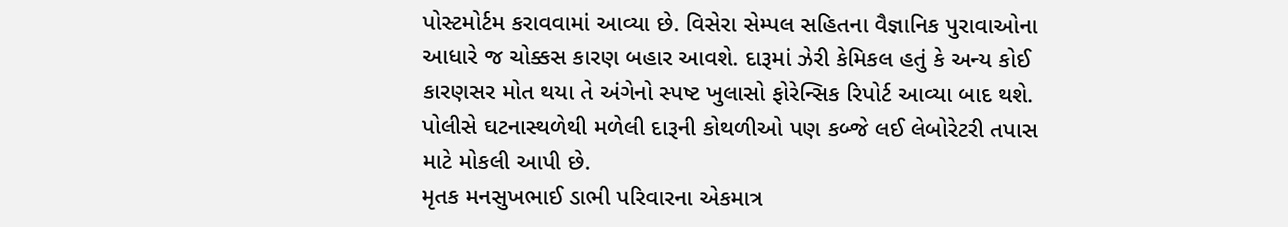પોસ્ટમોર્ટમ કરાવવામાં આવ્યા છે. વિસેરા સેમ્પલ સહિતના વૈજ્ઞાનિક પુરાવાઓના આધારે જ ચોક્કસ કારણ બહાર આવશે. દારૂમાં ઝેરી કેમિકલ હતું કે અન્ય કોઈ કારણસર મોત થયા તે અંગેનો સ્પષ્ટ ખુલાસો ફોરેન્સિક રિપોર્ટ આવ્યા બાદ થશે. પોલીસે ઘટનાસ્થળેથી મળેલી દારૂની કોથળીઓ પણ કબ્જે લઈ લેબોરેટરી તપાસ માટે મોકલી આપી છે.
મૃતક મનસુખભાઈ ડાભી પરિવારના એકમાત્ર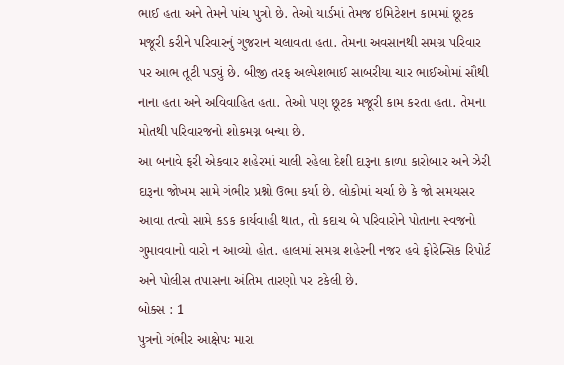ભાઈ હતા અને તેમને પાંચ પુત્રો છે. તેઓ યાર્ડમાં તેમજ ઇમિટેશન કામમાં છૂટક મજૂરી કરીને પરિવારનું ગુજરાન ચલાવતા હતા. તેમના અવસાનથી સમગ્ર પરિવાર પર આભ તૂટી પડ્યું છે. બીજી તરફ અલ્પેશભાઈ સાબરીયા ચાર ભાઈઓમાં સૌથી નાના હતા અને અવિવાહિત હતા. તેઓ પણ છૂટક મજૂરી કામ કરતા હતા. તેમના મોતથી પરિવારજનો શોકમગ્ન બન્યા છે.
આ બનાવે ફરી એકવાર શહેરમાં ચાલી રહેલા દેશી દારૂના કાળા કારોબાર અને ઝેરી દારૂના જોખમ સામે ગંભીર પ્રશ્નો ઉભા કર્યા છે. લોકોમાં ચર્ચા છે કે જો સમયસર આવા તત્વો સામે કડક કાર્યવાહી થાત, તો કદાચ બે પરિવારોને પોતાના સ્વજનો ગુમાવવાનો વારો ન આવ્યો હોત. હાલમાં સમગ્ર શહેરની નજર હવે ફોરેન્સિક રિપોર્ટ અને પોલીસ તપાસના અંતિમ તારણો પર ટકેલી છે.
બોક્સ : 1
પુત્રનો ગંભીર આક્ષેપઃ મારા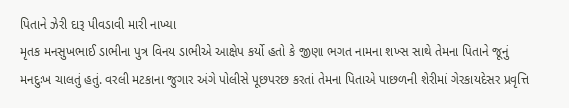પિતાને ઝેરી દારૂ પીવડાવી મારી નાખ્યા
મૃતક મનસુખભાઈ ડાભીના પુત્ર વિનય ડાભીએ આક્ષેપ કર્યો હતો કે જીણા ભગત નામના શખ્સ સાથે તેમના પિતાને જૂનું મનદુઃખ ચાલતું હતું. વરલી મટકાના જુગાર અંગે પોલીસે પૂછપરછ કરતાં તેમના પિતાએ પાછળની શેરીમાં ગેરકાયદેસર પ્રવૃત્તિ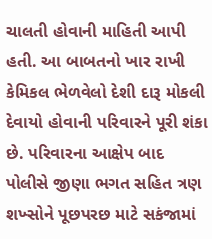ચાલતી હોવાની માહિતી આપી હતી. આ બાબતનો ખાર રાખી કેમિકલ ભેળવેલો દેશી દારૂ મોકલી દેવાયો હોવાની પરિવારને પૂરી શંકા છે. પરિવારના આક્ષેપ બાદ પોલીસે જીણા ભગત સહિત ત્રણ શખ્સોને પૂછપરછ માટે સકંજામાં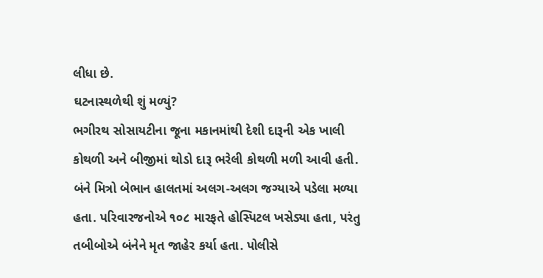લીધા છે.
ઘટનાસ્થળેથી શું મળ્યું?
ભગીરથ સોસાયટીના જૂના મકાનમાંથી દેશી દારૂની એક ખાલી કોથળી અને બીજીમાં થોડો દારૂ ભરેલી કોથળી મળી આવી હતી. બંને મિત્રો બેભાન હાલતમાં અલગ-અલગ જગ્યાએ પડેલા મળ્યા હતા. પરિવારજનોએ ૧૦૮ મારફતે હોસ્પિટલ ખસેડ્યા હતા, પરંતુ તબીબોએ બંનેને મૃત જાહેર કર્યા હતા. પોલીસે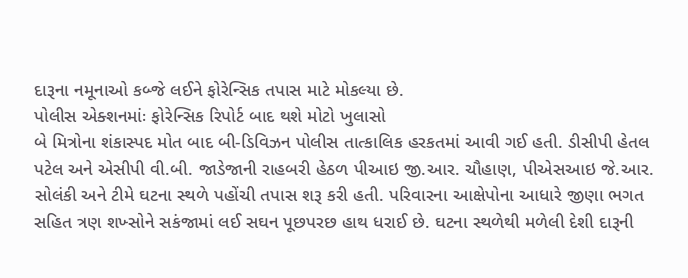દારૂના નમૂનાઓ કબ્જે લઈને ફોરેન્સિક તપાસ માટે મોકલ્યા છે.
પોલીસ એક્શનમાંઃ ફોરેન્સિક રિપોર્ટ બાદ થશે મોટો ખુલાસો
બે મિત્રોના શંકાસ્પદ મોત બાદ બી-ડિવિઝન પોલીસ તાત્કાલિક હરકતમાં આવી ગઈ હતી. ડીસીપી હેતલ પટેલ અને એસીપી વી.બી. જાડેજાની રાહબરી હેઠળ પીઆઇ જી.આર. ચૌહાણ, પીએસઆઇ જે.આર. સોલંકી અને ટીમે ઘટના સ્થળે પહોંચી તપાસ શરૂ કરી હતી. પરિવારના આક્ષેપોના આધારે જીણા ભગત સહિત ત્રણ શખ્સોને સકંજામાં લઈ સઘન પૂછપરછ હાથ ધરાઈ છે. ઘટના સ્થળેથી મળેલી દેશી દારૂની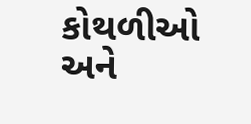કોથળીઓ અને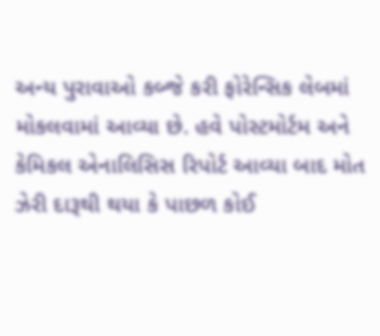અન્ય પુરાવાઓ કબ્જે કરી ફોરેન્સિક લેબમાં મોકલવામાં આવ્યા છે. હવે પોસ્ટમોર્ટમ અને કેમિકલ એનાલિસિસ રિપોર્ટ આવ્યા બાદ મોત ઝેરી દારૂથી થયા કે પાછળ કોઈ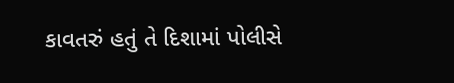કાવતરું હતું તે દિશામાં પોલીસે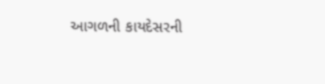આગળની કાયદેસરની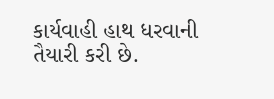કાર્યવાહી હાથ ધરવાની તૈયારી કરી છે.